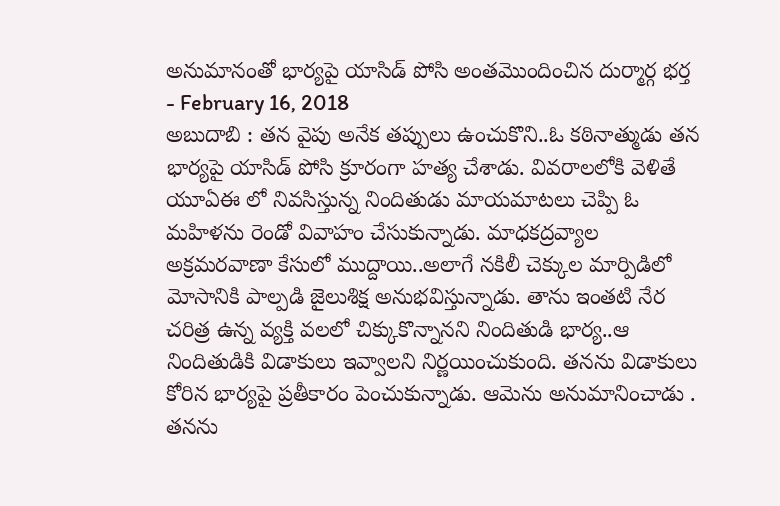అనుమానంతో భార్యపై యాసిడ్ పోసి అంతమొందించిన దుర్మార్గ భర్త
- February 16, 2018
అబుదాబి : తన వైపు అనేక తప్పులు ఉంచుకొని..ఓ కఠినాత్ముడు తన భార్యపై యాసిడ్ పోసి క్రూరంగా హత్య చేశాడు. వివరాలలోకి వెళితే యూఏఈ లో నివసిస్తున్న నిందితుడు మాయమాటలు చెప్పి ఓ మహిళను రెండో వివాహం చేసుకున్నాడు. మాధకద్రవ్యాల అక్రమరవాణా కేసులో ముద్దాయి..అలాగే నకిలీ చెక్కుల మార్పిడిలో మోసానికి పాల్పడి జైలుశిక్ష అనుభవిస్తున్నాడు. తాను ఇంతటి నేర చరిత్ర ఉన్న వ్యక్తి వలలో చిక్కుకొన్నానని నిందితుడి భార్య..ఆ నిందితుడికి విడాకులు ఇవ్వాలని నిర్ణయించుకుంది. తనను విడాకులు కోరిన భార్యపై ప్రతీకారం పెంచుకున్నాడు. ఆమెను అనుమానించాడు . తనను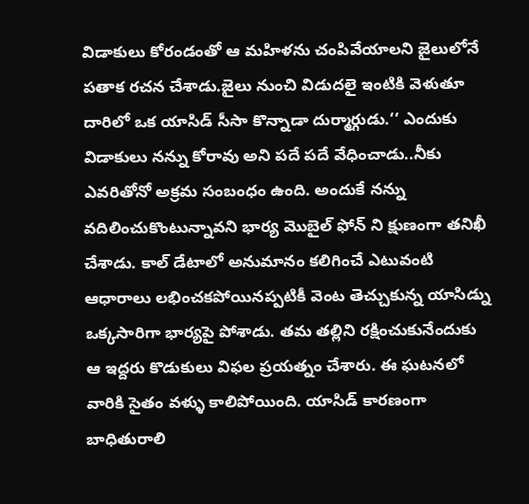విడాకులు కోరండంతో ఆ మహిళను చంపివేయాలని జైలులోనే పతాక రచన చేశాడు.జైలు నుంచి విడుదలై ఇంటికి వెళుతూ దారిలో ఒక యాసిడ్ సీసా కొన్నాడా దుర్మార్గుడు.‘‘ ఎందుకు విడాకులు నన్ను కోరావు అని పదే పదే వేధించాడు..నీకు ఎవరితోనో అక్రమ సంబంధం ఉంది. అందుకే నన్ను వదిలించుకొంటున్నావని భార్య మొబైల్ ఫోన్ ని క్షుణంగా తనిఖీ చేశాడు. కాల్ డేటాలో అనుమానం కలిగించే ఎటువంటి ఆధారాలు లభించకపోయినప్పటికీ వెంట తెచ్చుకున్న యాసిడ్ను ఒక్కసారిగా భార్యపై పోశాడు. తమ తల్లిని రక్షించుకునేందుకు ఆ ఇద్దరు కొడుకులు విఫల ప్రయత్నం చేశారు. ఈ ఘటనలో వారికి సైతం వళ్ళు కాలిపోయింది. యాసిడ్ కారణంగా బాధితురాలి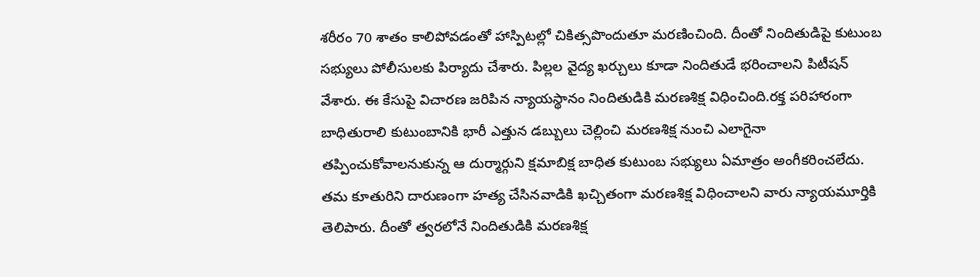శరీరం 70 శాతం కాలిపోవడంతో హాస్పిటల్లో చికిత్సపొందుతూ మరణించింది. దీంతో నిందితుడిపై కుటుంబ సభ్యులు పోలీసులకు పిర్యాదు చేశారు. పిల్లల వైద్య ఖర్చులు కూడా నిందితుడే భరించాలని పిటీషన్ వేశారు. ఈ కేసుపై విచారణ జరిపిన న్యాయస్థానం నిందితుడికి మరణశిక్ష విధించింది.రక్త పరిహారంగా బాధితురాలి కుటుంబానికి భారీ ఎత్తున డబ్బులు చెల్లించి మరణశిక్ష నుంచి ఎలాగైనా తప్పించుకోవాలనుకున్న ఆ దుర్మార్గుని క్షమాబిక్ష బాధిత కుటుంబ సభ్యులు ఏమాత్రం అంగీకరించలేదు. తమ కూతురిని దారుణంగా హత్య చేసినవాడికి ఖచ్చితంగా మరణశిక్ష విధించాలని వారు న్యాయమూర్తికి తెలిపారు. దీంతో త్వరలోనే నిందితుడికి మరణశిక్ష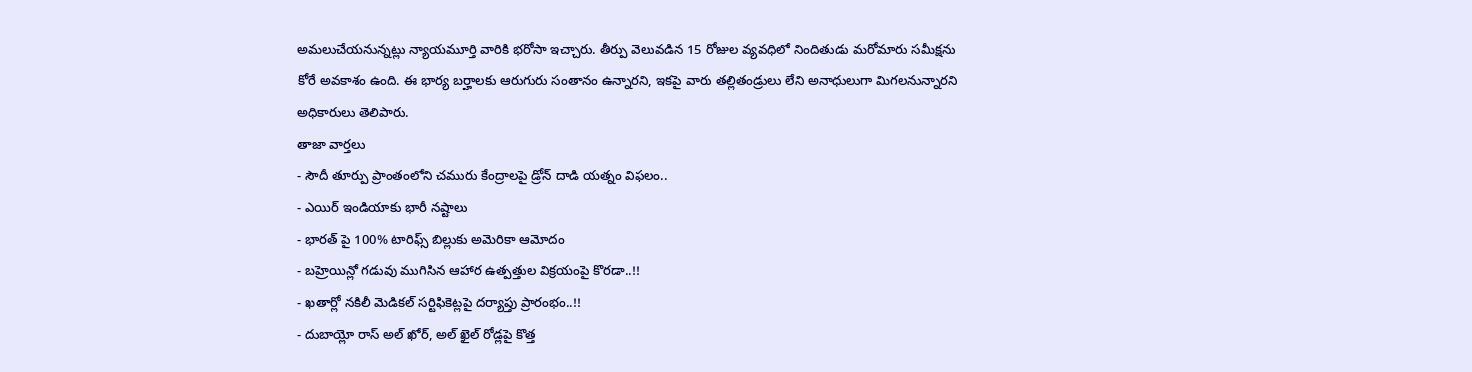అమలుచేయనున్నట్లు న్యాయమూర్తి వారికి భరోసా ఇచ్చారు. తీర్పు వెలువడిన 15 రోజుల వ్యవధిలో నిందితుడు మరోమారు సమీక్షను కోరే అవకాశం ఉంది. ఈ భార్య బర్హాలకు ఆరుగురు సంతానం ఉన్నారని, ఇకపై వారు తల్లితండ్రులు లేని అనాధులుగా మిగలనున్నారని అధికారులు తెలిపారు.
తాజా వార్తలు
- సౌదీ తూర్పు ప్రాంతంలోని చమురు కేంద్రాలపై డ్రోన్ దాడి యత్నం విఫలం..
- ఎయిర్ ఇండియాకు భారీ నష్టాలు
- భారత్ పై 100% టారిఫ్స్ బిల్లుకు అమెరికా ఆమోదం
- బహ్రెయిన్లో గడువు ముగిసిన ఆహార ఉత్పత్తుల విక్రయంపై కొరడా..!!
- ఖతార్లో నకిలీ మెడికల్ సర్టిఫికెట్లపై దర్యాప్తు ప్రారంభం..!!
- దుబాయ్లో రాస్ అల్ ఖోర్, అల్ ఖైల్ రోడ్లపై కొత్త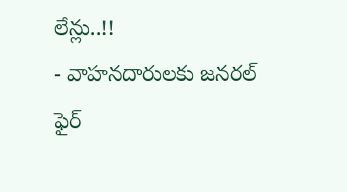లేన్లు..!!
- వాహనదారులకు జనరల్ ఫైర్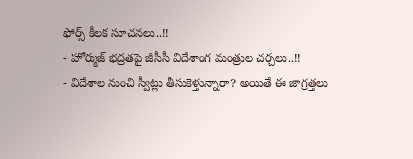ఫోర్స్ కీలక సూచనలు..!!
- హోర్ముజ్ భద్రతపై జీసీసీ విదేశాంగ మంత్రుల చర్చలు..!!
- విదేశాల నుంచి స్వీట్లు తీసుకెళ్తున్నారా? అయితే ఈ జాగ్రత్తలు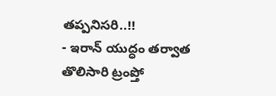తప్పనిసరి..!!
- ఇరాన్ యుద్ధం తర్వాత తొలిసారి ట్రంప్తో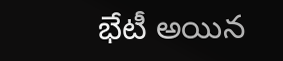భేటీ అయిన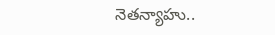నెతన్యాహు..